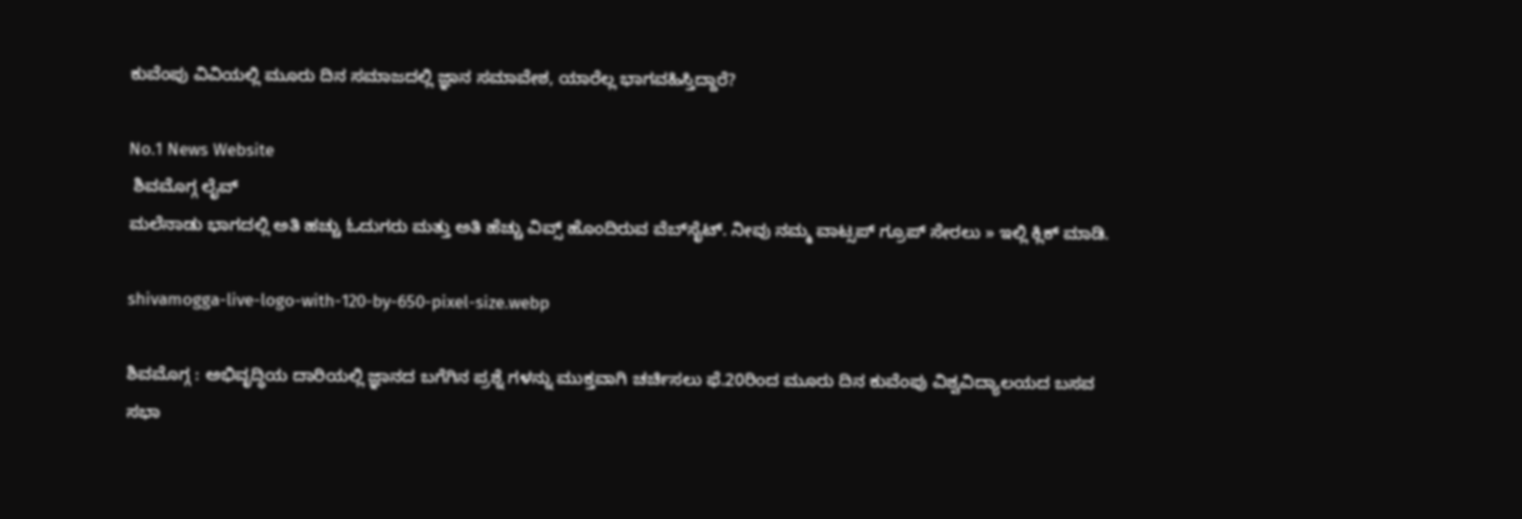ಕುವೆಂಪು ವಿವಿಯಲ್ಲಿ ಮೂರು ದಿನ ಸಮಾಜದಲ್ಲಿ ಜ್ಞಾನ ಸಮಾವೇಶ, ಯಾರೆಲ್ಲ ಭಾಗವಹಿಸ್ತಿದ್ದಾರೆ?

No.1 News Website
 ಶಿವಮೊಗ್ಗ ಲೈವ್‌
ಮಲೆನಾಡು ಭಾಗದಲ್ಲಿ ಅತಿ ಹಚ್ಚು ಓದುಗರು ಮತ್ತು ಅತಿ ಹೆಚ್ಚು ವಿವ್ಸ್‌ ಹೊಂದಿರುವ ವೆಬ್‌ಸೈಟ್‌. ನೀವು ನಮ್ಮ ವಾಟ್ಸಪ್‌ ಗ್ರೂಪ್‌ ಸೇರಲು » ಇಲ್ಲಿ ಕ್ಲಿಕ್‌ ಮಾಡಿ.

shivamogga-live-logo-with-120-by-650-pixel-size.webp

ಶಿವಮೊಗ್ಗ : ಅಭಿವೃದ್ಧಿಯ ದಾರಿಯಲ್ಲಿ ಜ್ಞಾನದ ಬಗೆಗಿನ ಪ್ರಶ್ನೆ ಗಳನ್ನು ಮುಕ್ತವಾಗಿ ಚರ್ಚಿಸಲು ಫೆ.20ರಿಂದ ಮೂರು ದಿನ ಕುವೆಂಪು ವಿಶ್ವವಿದ್ಯಾಲಯದ ಬಸವ ಸಭಾ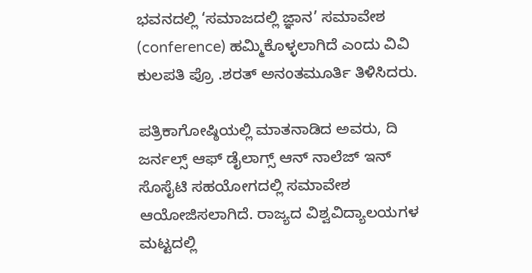ಭವನದಲ್ಲಿ ‘ಸಮಾಜದಲ್ಲಿ ಜ್ಞಾನ’ ಸಮಾವೇಶ (conference) ಹಮ್ಮಿಕೊಳ್ಳಲಾಗಿದೆ ಎಂದು ವಿವಿ ಕುಲಪತಿ ಪ್ರೊ .ಶರತ್ ಅನಂತಮೂರ್ತಿ ತಿಳಿಸಿದರು.

ಪತ್ರಿಕಾಗೋಷ್ಠಿಯಲ್ಲಿ ಮಾತನಾಡಿದ ಅವರು, ದಿ ಜರ್ನಲ್ಸ್ ಆಫ್ ಡೈಲಾಗ್ಸ್ ಆನ್ ನಾಲೆಜ್ ಇನ್ ಸೊಸೈಟಿ ಸಹಯೋಗದಲ್ಲಿ ಸಮಾವೇಶ ಆಯೋಜಿಸಲಾಗಿದೆ. ರಾಜ್ಯದ ವಿಶ್ವವಿದ್ಯಾಲಯಗಳ ಮಟ್ಟದಲ್ಲಿ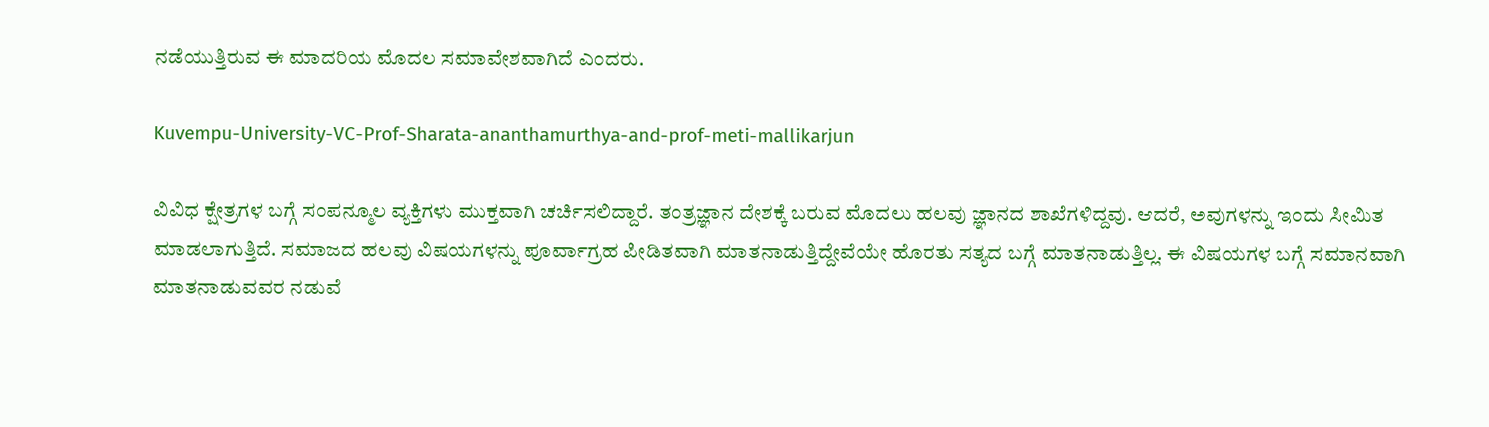ನಡೆಯುತ್ತಿರುವ ಈ ಮಾದರಿಯ ಮೊದಲ ಸಮಾವೇಶವಾಗಿದೆ ಎಂದರು.

Kuvempu-University-VC-Prof-Sharata-ananthamurthya-and-prof-meti-mallikarjun

ವಿವಿಧ ಕ್ಷೇತ್ರಗಳ ಬಗ್ಗೆ ಸಂಪನ್ಮೂಲ ವ್ಯಕ್ತಿಗಳು ಮುಕ್ತವಾಗಿ ಚರ್ಚಿಸಲಿದ್ದಾರೆ. ತಂತ್ರಜ್ಞಾನ ದೇಶಕ್ಕೆ ಬರುವ ಮೊದಲು ಹಲವು ಜ್ಞಾನದ ಶಾಖೆಗಳಿದ್ದವು. ಆದರೆ, ಅವುಗಳನ್ನು ಇಂದು ಸೀಮಿತ ಮಾಡಲಾಗುತ್ತಿದೆ. ಸಮಾಜದ ಹಲವು ವಿಷಯಗಳನ್ನು ಪೂರ್ವಾಗ್ರಹ ಪೀಡಿತವಾಗಿ ಮಾತನಾಡುತ್ತಿದ್ದೇವೆಯೇ ಹೊರತು ಸತ್ಯದ ಬಗ್ಗೆ ಮಾತನಾಡುತ್ತಿಲ್ಲ. ಈ ವಿಷಯಗಳ ಬಗ್ಗೆ ಸಮಾನವಾಗಿ ಮಾತನಾಡುವವರ ನಡುವೆ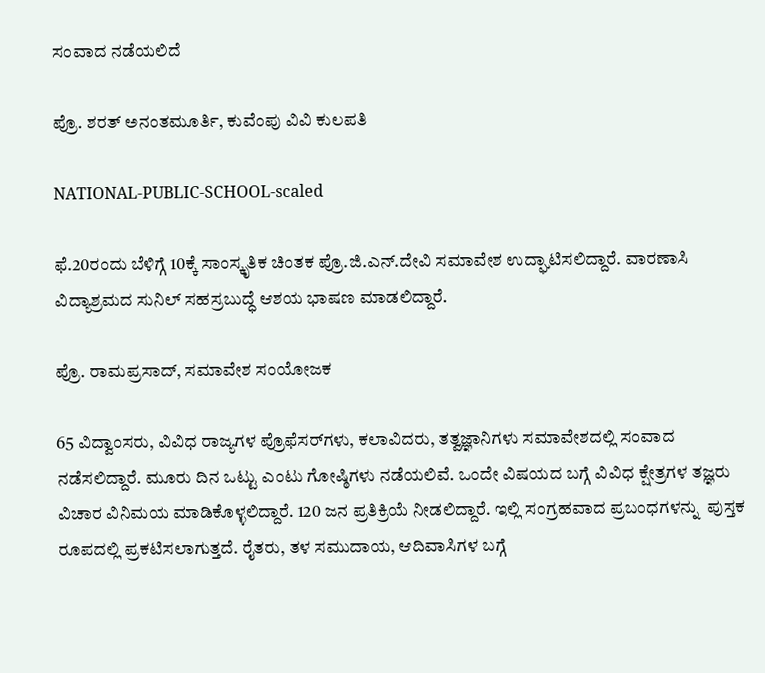ಸಂವಾದ ನಡೆಯಲಿದೆ

ಪ್ರೊ. ಶರತ್‌ ಅನಂತಮೂರ್ತಿ, ಕುವೆಂಪು ವಿವಿ ಕುಲಪತಿ

NATIONAL-PUBLIC-SCHOOL-scaled

ಫೆ.20ರಂದು ಬೆಳಿಗ್ಗೆ 10ಕ್ಕೆ ಸಾಂಸ್ಕೃತಿಕ ಚಿಂತಕ ಪ್ರೊ.ಜಿ.ಎನ್.ದೇವಿ ಸಮಾವೇಶ ಉದ್ಘಾಟಿಸಲಿದ್ದಾರೆ. ವಾರಣಾಸಿ ವಿದ್ಯಾಶ್ರಮದ ಸುನಿಲ್ ಸಹಸ್ರಬುದ್ಧೆ ಆಶಯ ಭಾಷಣ ಮಾಡಲಿದ್ದಾರೆ.

ಪ್ರೊ. ರಾಮಪ್ರಸಾದ್, ಸಮಾವೇಶ ಸಂಯೋಜಕ

65 ವಿದ್ವಾಂಸರು, ವಿವಿಧ ರಾಜ್ಯಗಳ ಪ್ರೊಫೆಸರ್‌ಗಳು, ಕಲಾವಿದರು, ತತ್ವಜ್ಞಾನಿಗಳು ಸಮಾವೇಶದಲ್ಲಿ ಸಂವಾದ ನಡೆಸಲಿದ್ದಾರೆ. ಮೂರು ದಿನ ಒಟ್ಟು ಎಂಟು ಗೋಷ್ಠಿಗಳು ನಡೆಯಲಿವೆ. ಒಂದೇ ವಿಷಯದ ಬಗ್ಗೆ ವಿವಿಧ ಕ್ಷೇತ್ರಗಳ ತಜ್ಞರು ವಿಚಾರ ವಿನಿಮಯ ಮಾಡಿಕೊಳ್ಳಲಿದ್ದಾರೆ. 120 ಜನ ಪ್ರತಿಕ್ರಿಯೆ ನೀಡಲಿದ್ದಾರೆ. ಇಲ್ಲಿ ಸಂಗ್ರಹವಾದ ಪ್ರಬಂಧಗಳನ್ನು  ಪುಸ್ತಕ ರೂಪದಲ್ಲಿ ಪ್ರಕಟಿಸಲಾಗುತ್ತದೆ. ರೈತರು, ತಳ ಸಮುದಾಯ, ಆದಿವಾಸಿಗಳ ಬಗ್ಗೆ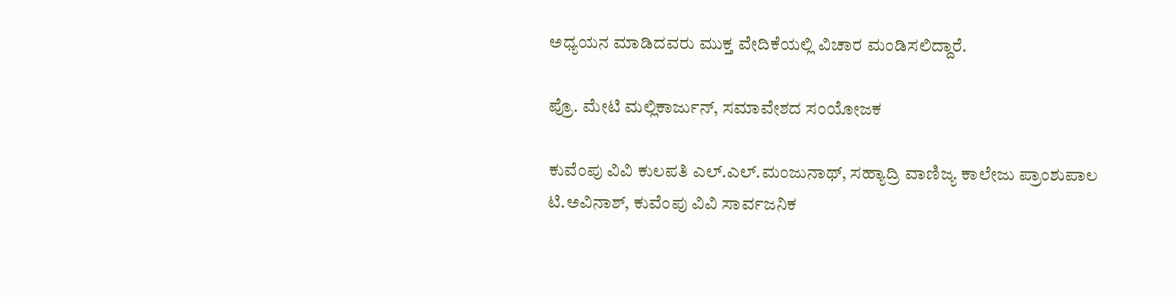ಅಧ್ಯಯನ ಮಾಡಿದವರು ಮುಕ್ತ ವೇದಿಕೆಯಲ್ಲಿ ವಿಚಾರ ಮಂಡಿಸಲಿದ್ದಾರೆ.

ಪ್ರೊ. ಮೇಟಿ ಮಲ್ಲಿಕಾರ್ಜುನ್‌, ಸಮಾವೇಶದ ಸಂಯೋಜಕ

ಕುವೆಂಪು ವಿವಿ ಕುಲಪತಿ ಎಲ್.ಎಲ್.ಮಂಜುನಾಥ್‌, ಸಹ್ಯಾದ್ರಿ ವಾಣಿಜ್ಯ ಕಾಲೇಜು ಪ್ರಾಂಶುಪಾಲ ಟಿ.ಅವಿನಾಶ್, ಕುವೆಂಪು ವಿವಿ ಸಾರ್ವಜನಿಕ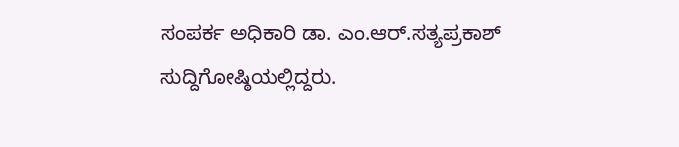ಸಂಪರ್ಕ ಅಧಿಕಾರಿ ಡಾ. ಎಂ.ಆರ್‌.ಸತ್ಯಪ್ರಕಾಶ್‌ ಸುದ್ದಿಗೋಷ್ಠಿಯಲ್ಲಿದ್ದರು.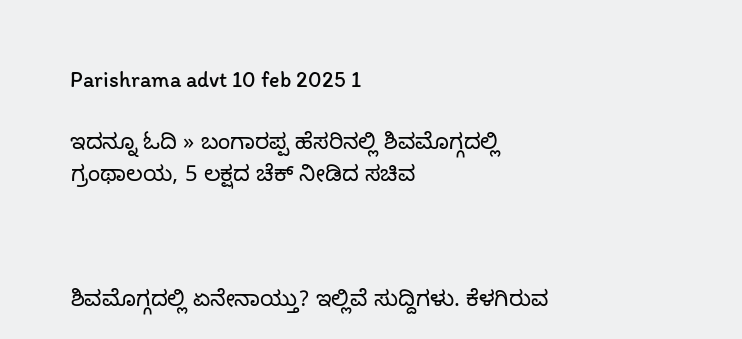Parishrama advt 10 feb 2025 1

ಇದನ್ನೂ ಓದಿ » ಬಂಗಾರಪ್ಪ ಹೆಸರಿನಲ್ಲಿ ಶಿವಮೊಗ್ಗದಲ್ಲಿ ಗ್ರಂಥಾಲಯ, 5 ಲಕ್ಷದ ಚೆಕ್‌ ನೀಡಿದ ಸಚಿವ



ಶಿವಮೊಗ್ಗದಲ್ಲಿ ಏನೇನಾಯ್ತು? ಇಲ್ಲಿವೆ ಸುದ್ದಿಗಳು. ಕೆಳಗಿರುವ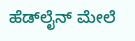ಹೆಡ್‌ಲೈನ್‌ ಮೇಲೆ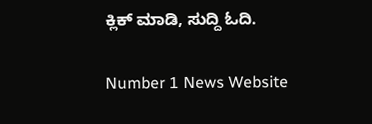ಕ್ಲಿಕ್‌ ಮಾಡಿ, ಸುದ್ದಿ ಓದಿ.

Number 1 News Website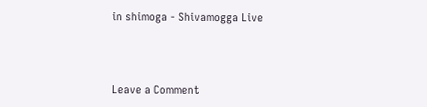in shimoga - Shivamogga Live



Leave a Comment